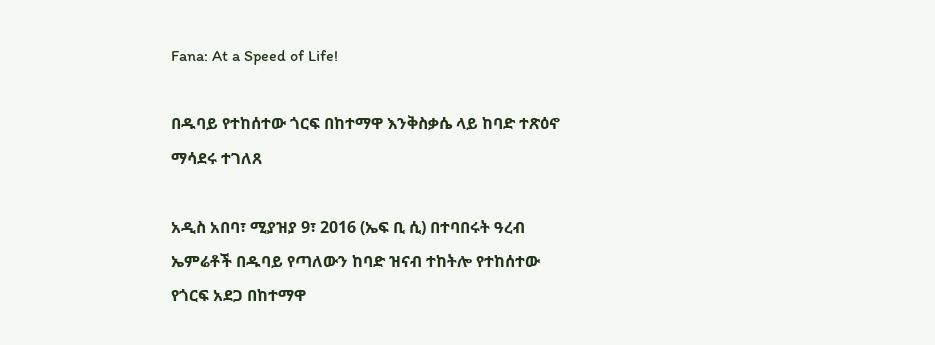Fana: At a Speed of Life!

በዱባይ የተከሰተው ጎርፍ በከተማዋ እንቅስቃሴ ላይ ከባድ ተጽዕኖ ማሳደሩ ተገለጸ

አዲስ አበባ፣ ሚያዝያ 9፣ 2016 (ኤፍ ቢ ሲ) በተባበሩት ዓረብ ኤምሬቶች በዱባይ የጣለውን ከባድ ዝናብ ተከትሎ የተከሰተው የጎርፍ አደጋ በከተማዋ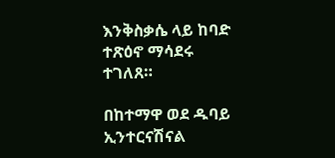እንቅስቃሴ ላይ ከባድ ተጽዕኖ ማሳደሩ ተገለጸ።

በከተማዋ ወደ ዱባይ ኢንተርናሽናል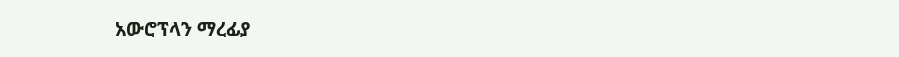አውሮፕላን ማረፊያ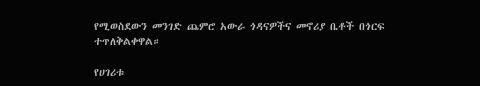የሚወስደውን መንገድ ጨምሮ አውራ ጎዳናዎችና መኖሪያ ቤቶች በጎርፍ ተጥለቅልቀዋል።

የሀገሪቱ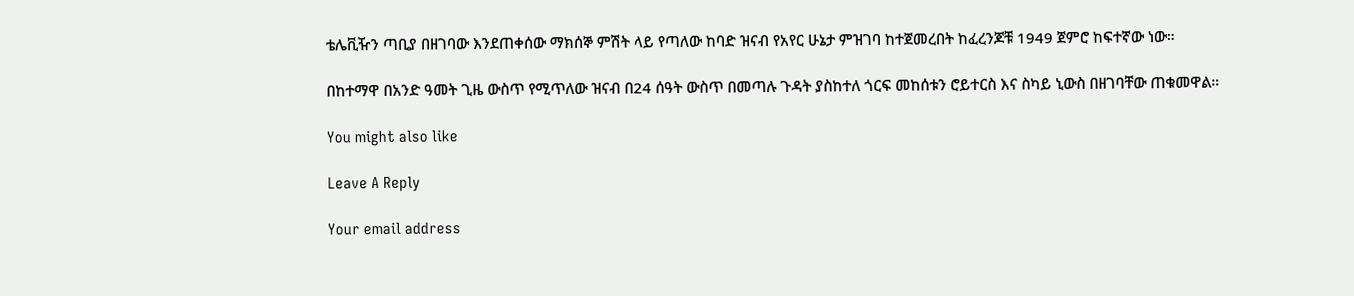ቴሌቪዥን ጣቢያ በዘገባው እንደጠቀሰው ማክሰኞ ምሽት ላይ የጣለው ከባድ ዝናብ የአየር ሁኔታ ምዝገባ ከተጀመረበት ከፈረንጆቹ 1949 ጀምሮ ከፍተኛው ነው።

በከተማዋ በአንድ ዓመት ጊዜ ውስጥ የሚጥለው ዝናብ በ24 ሰዓት ውስጥ በመጣሉ ጉዳት ያስከተለ ጎርፍ መከሰቱን ሮይተርስ እና ስካይ ኒውስ በዘገባቸው ጠቁመዋል።

You might also like

Leave A Reply

Your email address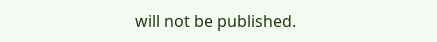will not be published.